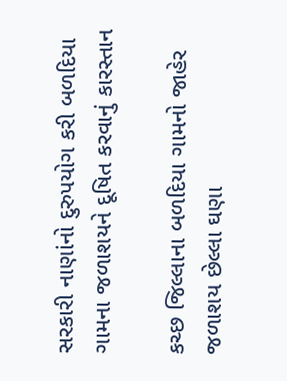સરકારી નાણાંનો દુરુપયોગ કરી બળદિયા ગામના જળાશયને દૂષિત કરવાનું કારસ્તાન

કચ્છ જિલ્લાના બળદિયા ગામનો જાહેર જળાશય છેલ્લા ઘણા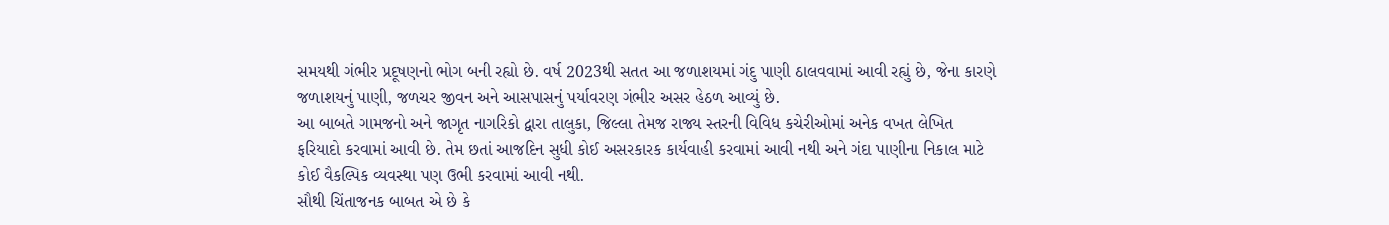સમયથી ગંભીર પ્રદૂષણનો ભોગ બની રહ્યો છે. વર્ષ 2023થી સતત આ જળાશયમાં ગંદુ પાણી ઠાલવવામાં આવી રહ્યું છે, જેના કારણે જળાશયનું પાણી, જળચર જીવન અને આસપાસનું પર્યાવરણ ગંભીર અસર હેઠળ આવ્યું છે.
આ બાબતે ગામજનો અને જાગૃત નાગરિકો દ્વારા તાલુકા, જિલ્લા તેમજ રાજ્ય સ્તરની વિવિધ કચેરીઓમાં અનેક વખત લેખિત ફરિયાદો કરવામાં આવી છે. તેમ છતાં આજદિન સુધી કોઈ અસરકારક કાર્યવાહી કરવામાં આવી નથી અને ગંદા પાણીના નિકાલ માટે કોઈ વૈકલ્પિક વ્યવસ્થા પણ ઉભી કરવામાં આવી નથી.
સૌથી ચિંતાજનક બાબત એ છે કે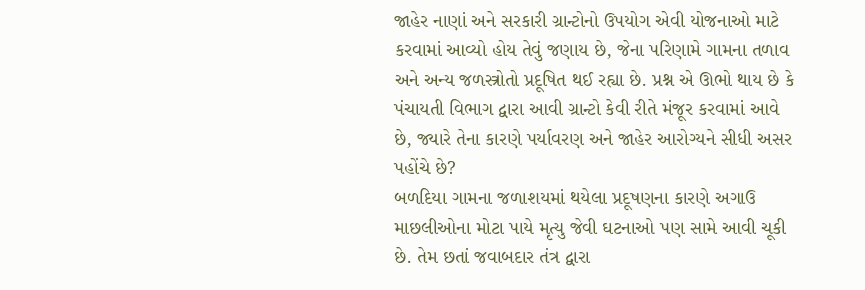જાહેર નાણાં અને સરકારી ગ્રાન્ટોનો ઉપયોગ એવી યોજનાઓ માટે કરવામાં આવ્યો હોય તેવું જણાય છે, જેના પરિણામે ગામના તળાવ અને અન્ય જળસ્ત્રોતો પ્રદૂષિત થઈ રહ્યા છે. પ્રશ્ન એ ઊભો થાય છે કે પંચાયતી વિભાગ દ્વારા આવી ગ્રાન્ટો કેવી રીતે મંજૂર કરવામાં આવે છે, જ્યારે તેના કારણે પર્યાવરણ અને જાહેર આરોગ્યને સીધી અસર પહોંચે છે?
બળદિયા ગામના જળાશયમાં થયેલા પ્રદૂષણના કારણે અગાઉ માછલીઓના મોટા પાયે મૃત્યુ જેવી ઘટનાઓ પણ સામે આવી ચૂકી છે. તેમ છતાં જવાબદાર તંત્ર દ્વારા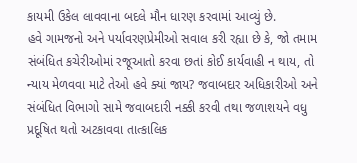કાયમી ઉકેલ લાવવાના બદલે મૌન ધારણ કરવામાં આવ્યું છે.
હવે ગામજનો અને પર્યાવરણપ્રેમીઓ સવાલ કરી રહ્યા છે કે, જો તમામ સંબંધિત કચેરીઓમાં રજૂઆતો કરવા છતાં કોઈ કાર્યવાહી ન થાય, તો ન્યાય મેળવવા માટે તેઓ હવે ક્યાં જાય? જવાબદાર અધિકારીઓ અને સંબંધિત વિભાગો સામે જવાબદારી નક્કી કરવી તથા જળાશયને વધુ પ્રદૂષિત થતો અટકાવવા તાત્કાલિક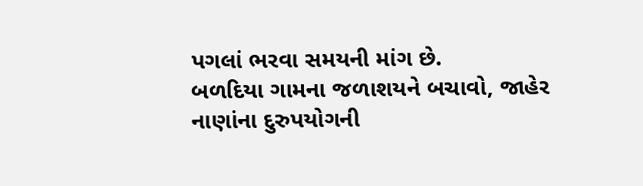પગલાં ભરવા સમયની માંગ છે.
બળદિયા ગામના જળાશયને બચાવો, જાહેર નાણાંના દુરુપયોગની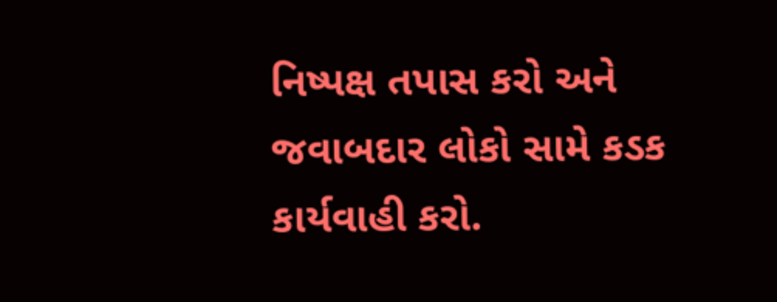નિષ્પક્ષ તપાસ કરો અને જવાબદાર લોકો સામે કડક કાર્યવાહી કરો.